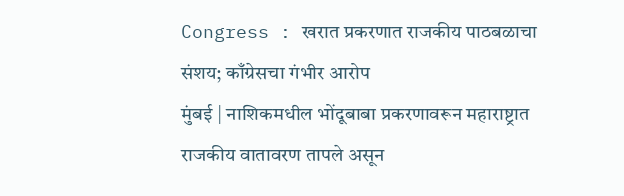Congress : खरात प्रकरणात राजकीय पाठबळाचा संशय; काँग्रेसचा गंभीर आरोप
मुंबई | नाशिकमधील भोंदूबाबा प्रकरणावरून महाराष्ट्रात राजकीय वातावरण तापले असून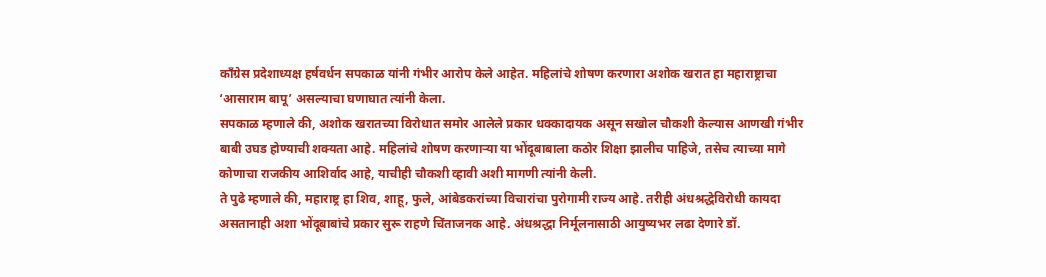काँग्रेस प्रदेशाध्यक्ष हर्षवर्धन सपकाळ यांनी गंभीर आरोप केले आहेत. महिलांचे शोषण करणारा अशोक खरात हा महाराष्ट्राचा ‘आसाराम बापू’ असल्याचा घणाघात त्यांनी केला.
सपकाळ म्हणाले की, अशोक खरातच्या विरोधात समोर आलेले प्रकार धक्कादायक असून सखोल चौकशी केल्यास आणखी गंभीर बाबी उघड होण्याची शक्यता आहे. महिलांचे शोषण करणाऱ्या या भोंदूबाबाला कठोर शिक्षा झालीच पाहिजे, तसेच त्याच्या मागे कोणाचा राजकीय आशिर्वाद आहे, याचीही चौकशी व्हावी अशी मागणी त्यांनी केली.
ते पुढे म्हणाले की, महाराष्ट्र हा शिव, शाहू, फुले, आंबेडकरांच्या विचारांचा पुरोगामी राज्य आहे. तरीही अंधश्रद्धेविरोधी कायदा असतानाही अशा भोंदूबाबांचे प्रकार सुरू राहणे चिंताजनक आहे. अंधश्रद्धा निर्मूलनासाठी आयुष्यभर लढा देणारे डॉ.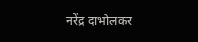नरेंद्र दाभोलकर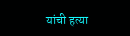यांची हत्या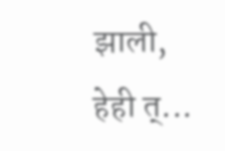झाली, हेही त्...